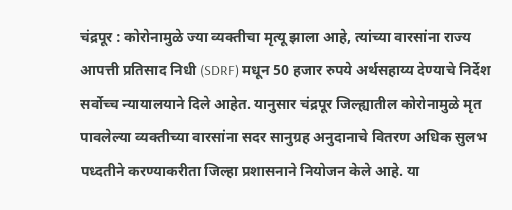चंद्रपूर : कोरोनामुळे ज्या व्यक्तीचा मृत्यू झाला आहे, त्यांच्या वारसांना राज्य आपत्ती प्रतिसाद निधी (SDRF) मधून 50 हजार रुपये अर्थसहाय्य देण्याचे निर्देश सर्वोच्च न्यायालयाने दिले आहेत. यानुसार चंद्रपूर जिल्ह्यातील कोरोनामुळे मृत पावलेल्या व्यक्तीच्या वारसांना सदर सानुग्रह अनुदानाचे वितरण अधिक सुलभ पध्दतीने करण्याकरीता जिल्हा प्रशासनाने नियोजन केले आहे. या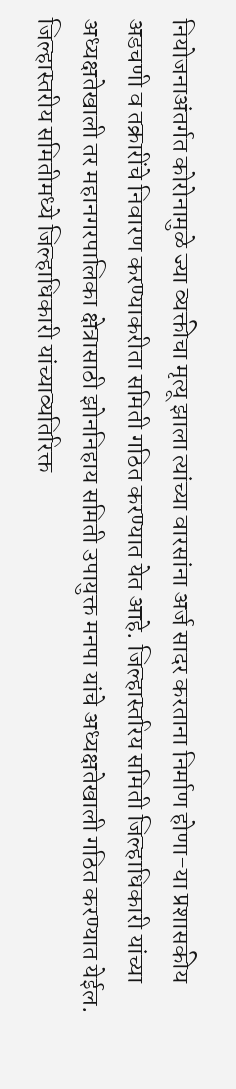नियोजनाअंतर्गत कोरोनामुळे ज्या व्यक्तीचा मृत्यू झाला त्यांच्या वारसांना अर्ज सादर करताना निर्माण होणा-या प्रशासकीय अडचणी व तक्रारींचे निवारण करण्याकरीता समिती गठित करण्यात येत आहे. जिल्हास्तरिय समिती जिल्हाधिकारी यांच्या अध्यक्षतेखाली तर महानगरपालिका क्षेत्रासाठी झोननिहाय समिती उपायुक्त मनपा यांचे अध्यक्षतेखाली गठित करण्यात येईल.
जिल्हास्तरीय समितीमध्ये जिल्हाधिकारी यांच्याव्यतिरिक्त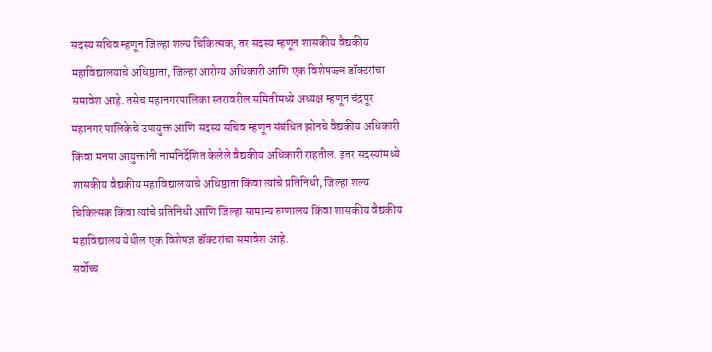सदस्य सचिव म्हणून जिल्हा शल्य चिकित्सक, तर सदस्य म्हणून शासकीय वैद्यकीय महाविद्यालयाचे अधिष्ठाता, जिल्हा आरोग्य अधिकारी आणि एक विशेषज्ज्ञ डॉक्टरांचा समावेश आहे. तसेच महानगरपालिका स्तरावरील समितीमध्ये अध्यक्ष म्हणून चंद्रपूर महानगर पालिकेचे उपायुक्त आणि सदस्य सचिव म्हणून संबंधित झोनचे वैद्यकीय अधिकारी किंवा मनपा आयुक्तांनी नामनिर्देशित केलेले वैद्यकीय अधिकारी राहतील. इतर सदस्यांमध्ये शासकीय वैद्यकीय महाविद्यालयाचे अधिष्ठाता किंवा त्यांचे प्रतिनिधी, जिल्हा शल्य चिकित्सक किंवा त्यांचे प्रतिनिधी आणि जिल्हा सामान्य रुग्णालय किंवा शासकीय वैद्यकीय महाविद्यालय येथील एक विशेषज्ञ डॉक्टरांचा समावेश आहे.
सर्वोच्च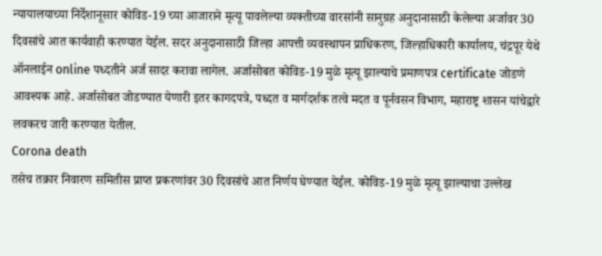न्यायालयाच्या निर्देशानूसार कोविड-19 च्या आजाराने मृत्यू पावलेल्या व्यक्तीच्या वारसांनी सानुग्रह अनुदानासाठी केलेल्या अर्जावर 30 दिवसांचे आत कार्यवाही करण्यात येईल. सदर अनुदानासाठी जिल्हा आपत्ती व्यवस्थापन प्राधिकरण, जिल्हाधिकारी कार्यालय, चंद्रपूर येथे ऑनलाईन online पध्दतीने अर्ज सादर करावा लागेल. अर्जासोबत कोविड-19 मुळे मृत्यू झाल्याचे प्रमाणपत्र certificate जोडणे आवश्यक आहे. अर्जासोबत जोडण्यात येणारी इतर कागदपत्रे, पध्दत व मार्गदर्शक तत्वे मदत व पूर्नवसन विभाग, महाराष्ट्र शासन यांचेद्वारे लवकरच जारी करण्यात येतील.
Corona death
तसेच तक्रार निवारण समितीस प्राप्त प्रकरणांवर 30 दिवसांचे आत निर्णय घेण्यात येईल. कोविड-19 मुळे मृत्यू झाल्याचा उल्लेख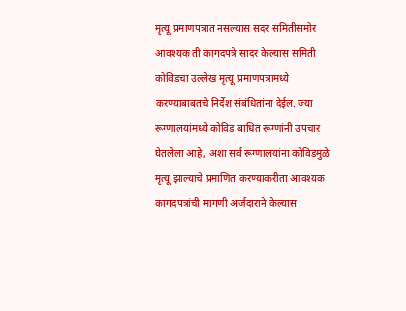मृत्यू प्रमाणपत्रात नसल्यास सदर समितीसमोर आवश्यक ती कागदपत्रे सादर केल्यास समिती कोविडचा उल्लेख मृत्यू प्रमाणपत्रामध्ये करण्याबाबतचे निर्देश संबंधितांना देईल. ज्या रूग्णालयांमध्ये कोविड बाधित रूग्णांनी उपचार घेतलेला आहे, अशा सर्व रूग्णालयांना कोविडमुळे मृत्यू झाल्याचे प्रमाणित करण्याकरीता आवश्यक कागदपत्रांची मागणी अर्जदाराने केल्यास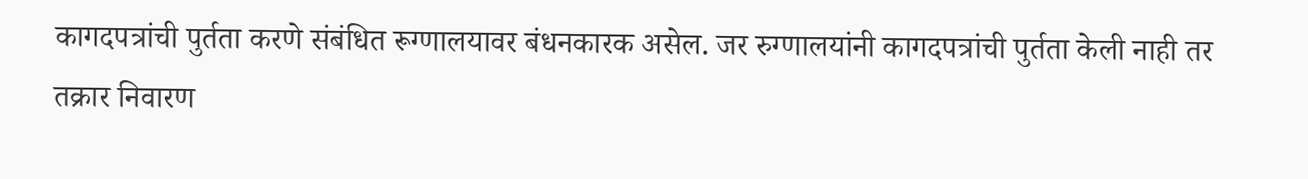कागदपत्रांची पुर्तता करणे संबंधित रूग्णालयावर बंधनकारक असेल. जर रुग्णालयांनी कागदपत्रांची पुर्तता केली नाही तर तक्रार निवारण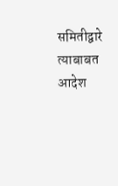समितीद्वारे त्याबाबत आदेश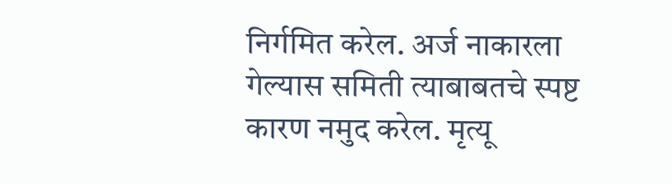निर्गमित करेल. अर्ज नाकारला गेल्यास समिती त्याबाबतचे स्पष्ट कारण नमुद करेल. मृत्यू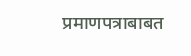प्रमाणपत्राबाबत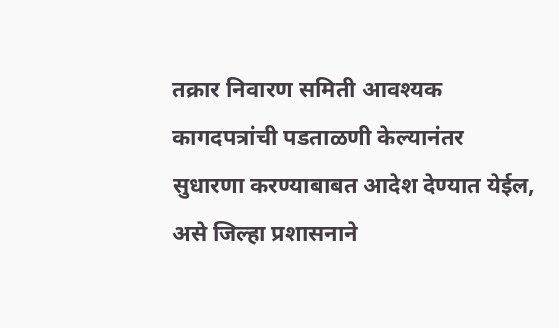तक्रार निवारण समिती आवश्यक कागदपत्रांची पडताळणी केल्यानंतर सुधारणा करण्याबाबत आदेश देण्यात येईल, असे जिल्हा प्रशासनाने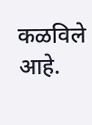कळविले आहे.